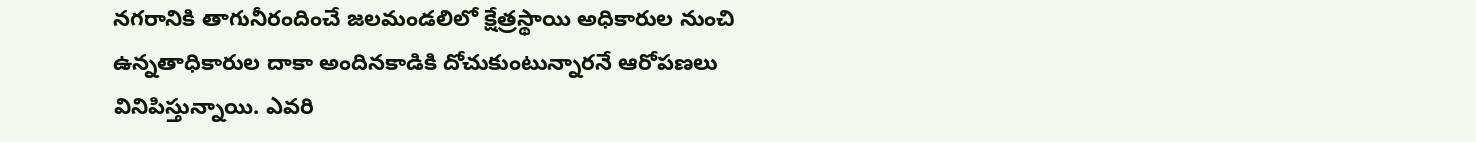నగరానికి తాగునీరందించే జలమండలిలో క్షేత్రస్థాయి అధికారుల నుంచి ఉన్నతాధికారుల దాకా అందినకాడికి దోచుకుంటున్నారనే ఆరోపణలు వినిపిస్తున్నాయి. ఎవరి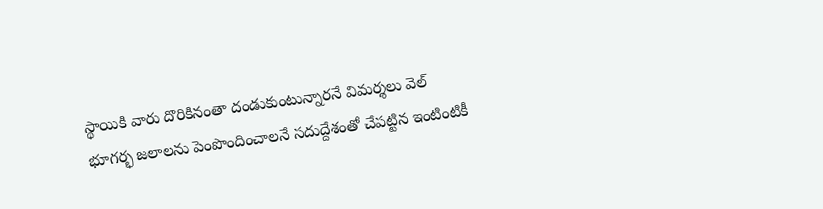స్థాయికి వారు దొరికినంతా దండుకుంటున్నారనే విమర్శలు వెల్
భూగర్భ జలాలను పెంపొందించాలనే సదుద్దేశంతో చేపట్టిన ఇంటింటికీ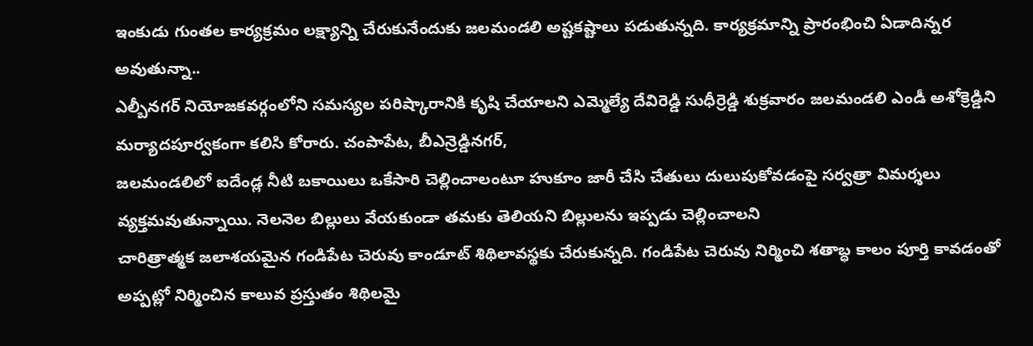ఇంకుడు గుంతల కార్యక్రమం లక్ష్యాన్ని చేరుకునేందుకు జలమండలి అష్టకష్టాలు పడుతున్నది. కార్యక్రమాన్ని ప్రారంభించి ఏడాదిన్నర అవుతున్నా..
ఎల్బీనగర్ నియోజకవర్గంలోని సమస్యల పరిష్కారానికి కృషి చేయాలని ఎమ్మెల్యే దేవిరెడ్డి సుధీర్రెడ్డి శుక్రవారం జలమండలి ఎండీ అశోక్రెడ్డిని మర్యాదపూర్వకంగా కలిసి కోరారు. చంపాపేట, బీఎన్రెడ్డినగర్,
జలమండలిలో ఐదేండ్ల నీటి బకాయిలు ఒకేసారి చెల్లించాలంటూ హుకూం జారీ చేసి చేతులు దులుపుకోవడంపై సర్వత్రా విమర్శలు వ్యక్తమవుతున్నాయి. నెలనెల బిల్లులు వేయకుండా తమకు తెలియని బిల్లులను ఇప్పడు చెల్లించాలని
చారిత్రాత్మక జలాశయమైన గండిపేట చెరువు కాండూట్ శిథిలావస్థకు చేరుకున్నది. గండిపేట చెరువు నిర్మించి శతాబ్ధ కాలం పూర్తి కావడంతో అప్పట్లో నిర్మించిన కాలువ ప్రస్తుతం శిథిలమై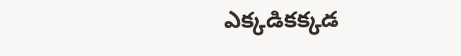ఎక్కడికక్కడ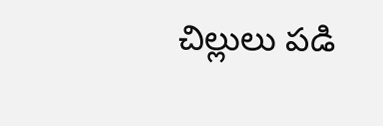చిల్లులు పడి